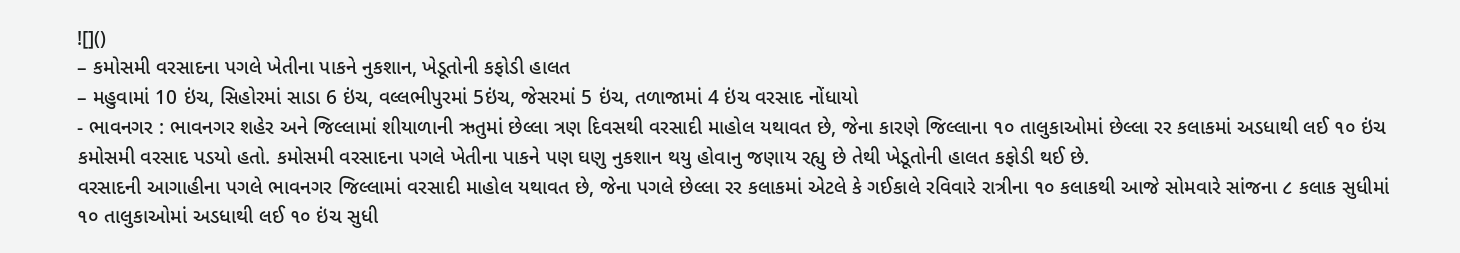![]()
– કમોસમી વરસાદના પગલે ખેતીના પાકને નુકશાન, ખેડૂતોની કફોડી હાલત
– મહુવામાં 10 ઇંચ, સિહોરમાં સાડા 6 ઇંચ, વલ્લભીપુરમાં 5ઇંચ, જેસરમાં 5 ઇંચ, તળાજામાં 4 ઇંચ વરસાદ નોંધાયો
- ભાવનગર : ભાવનગર શહેર અને જિલ્લામાં શીયાળાની ઋતુમાં છેલ્લા ત્રણ દિવસથી વરસાદી માહોલ યથાવત છે, જેના કારણે જિલ્લાના ૧૦ તાલુકાઓમાં છેલ્લા રર કલાકમાં અડધાથી લઈ ૧૦ ઇંચ કમોસમી વરસાદ પડયો હતો. કમોસમી વરસાદના પગલે ખેતીના પાકને પણ ઘણુ નુકશાન થયુ હોવાનુ જણાય રહ્યુ છે તેથી ખેડૂતોની હાલત કફોડી થઈ છે.
વરસાદની આગાહીના પગલે ભાવનગર જિલ્લામાં વરસાદી માહોલ યથાવત છે, જેના પગલે છેલ્લા રર કલાકમાં એટલે કે ગઈકાલે રવિવારે રાત્રીના ૧૦ કલાકથી આજે સોમવારે સાંજના ૮ કલાક સુધીમાં ૧૦ તાલુકાઓમાં અડધાથી લઈ ૧૦ ઇંચ સુધી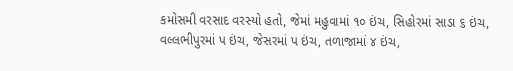કમોસમી વરસાદ વરસ્યો હતો, જેમાં મહુવામાં ૧૦ ઇંચ, સિહોરમાં સાડા ૬ ઇંચ, વલ્લભીપુરમાં પ ઇંચ, જેસરમાં પ ઇંચ, તળાજામાં ૪ ઇંચ,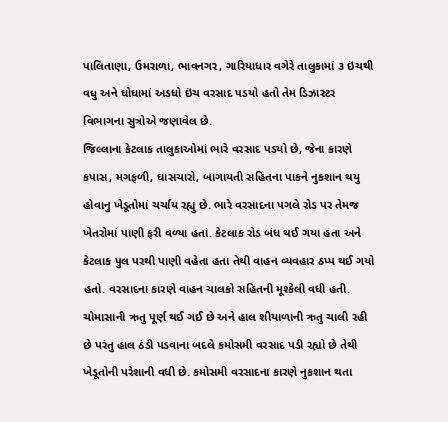પાલિતાણા, ઉમરાળા, ભાવનગર, ગારિયાધાર વગેરે તાલુકામાં ૩ ઇંચથી વધુ અને ઘોઘામાં અડધો ઇંચ વરસાદ પડયો હતો તેમ ડિઝાસ્ટર વિભાગના સુત્રોએ જણાવેલ છે.
જિલ્લાના કેટલાક તાલુકાઓમાં ભારે વરસાદ પડયો છે, જેના કારણે કપાસ, મગફળી, ઘાસચારો, બાગાયતી સહિતના પાકને નુકશાન થયુ હોવાનુ ખેડૂતોમાં ચર્ચાય રહ્યુ છે. ભારે વરસાદના પગલે રોડ પર તેમજ ખેતરોમાં પાણી ફરી વળ્યા હતાં. કેટલાક રોડ બંધ થઈ ગયા હતા અને કેટલાક પુલ પરથી પાણી વહેતા હતા તેથી વાહન વ્યવહાર ઠપ્પ થઈ ગયો હતો. વરસાદના કારણે વાહન ચાલકો સહિતની મૂશ્કેલી વધી હતી. ચોમાસાની ઋતુ પૂર્ણ થઈ ગઈ છે અને હાલ શીયાળાની ઋતુ ચાલી રહી છે પરંતુ હાલ ઠંડી પડવાના બદલે કમોસમી વરસાદ પડી રહ્યો છે તેથી ખેડૂતોની પરેશાની વધી છે. કમોસમી વરસાદના કારણે નુકશાન થતા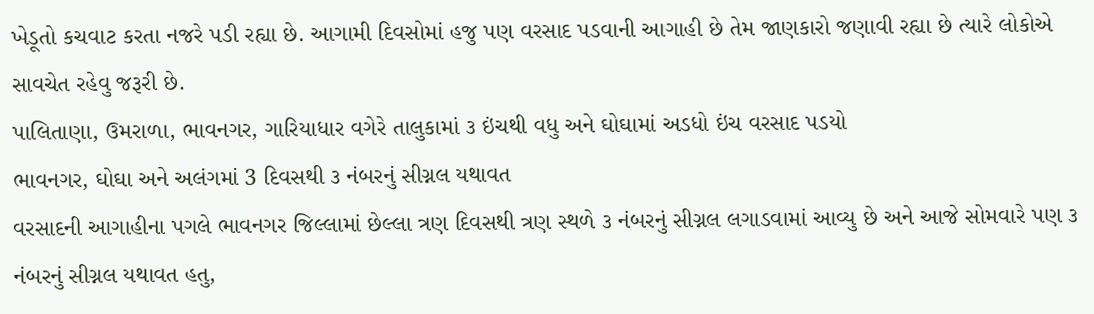ખેડૂતો કચવાટ કરતા નજરે પડી રહ્યા છે. આગામી દિવસોમાં હજુ પણ વરસાદ પડવાની આગાહી છે તેમ જાણકારો જણાવી રહ્યા છે ત્યારે લોકોએ સાવચેત રહેવુ જરૂરી છે.
પાલિતાણા, ઉમરાળા, ભાવનગર, ગારિયાધાર વગેરે તાલુકામાં ૩ ઇંચથી વધુ અને ઘોઘામાં અડધો ઇંચ વરસાદ પડયો
ભાવનગર, ઘોઘા અને અલંગમાં 3 દિવસથી ૩ નંબરનું સીગ્નલ યથાવત
વરસાદની આગાહીના પગલે ભાવનગર જિલ્લામાં છેલ્લા ત્રણ દિવસથી ત્રણ સ્થળે ૩ નંબરનું સીગ્નલ લગાડવામાં આવ્યુ છે અને આજે સોમવારે પણ ૩ નંબરનું સીગ્નલ યથાવત હતુ,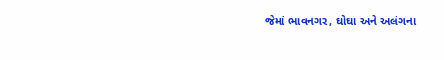જેમાં ભાવનગર, ઘોઘા અને અલંગના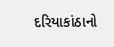દરિયાકાંઠાનો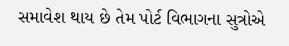સમાવેશ થાય છે તેમ પોર્ટ વિભાગના સુત્રોએ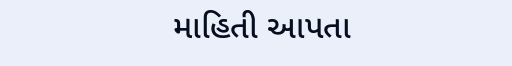માહિતી આપતા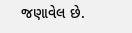જણાવેલ છે.